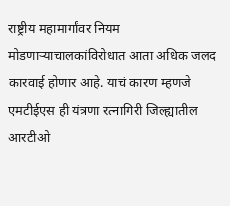राष्ट्रीय महामार्गांवर नियम मोडणाऱ्याचालकांविरोधात आता अधिक जलद कारवाई होणार आहे. याचं कारण म्हणजे एमटीईएस ही यंत्रणा रत्नागिरी जिल्ह्यातील आरटीओ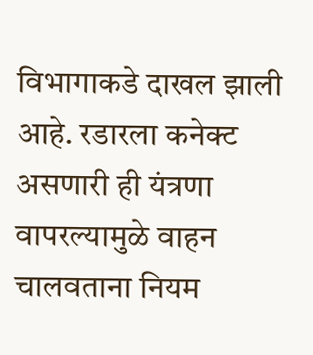विभागाकडे दाखल झाली आहे. रडारला कनेक्ट असणारी ही यंत्रणा वापरल्यामुळे वाहन चालवताना नियम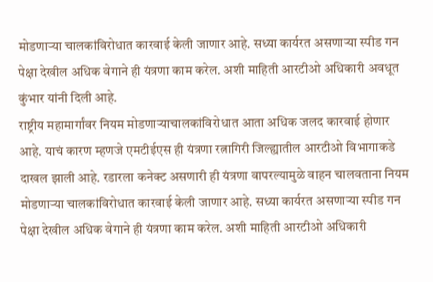मोडणाऱ्या चालकांविरोधात कारवाई केली जाणार आहे. सध्या कार्यरत असणाऱ्या स्पीड गन पेक्षा देखील अधिक वेगाने ही यंत्रणा काम करेल. अशी माहिती आरटीओ अधिकारी अवधूत कुंभार यांनी दिली आहे.
राष्ट्रीय महामार्गांवर नियम मोडणाऱ्याचालकांविरोधात आता अधिक जलद कारवाई होणार आहे. याचं कारण म्हणजे एमटीईएस ही यंत्रणा रत्नागिरी जिल्ह्यातील आरटीओ विभागाकडे दाखल झाली आहे. रडारला कनेक्ट असणारी ही यंत्रणा वापरल्यामुळे वाहन चालवताना नियम मोडणाऱ्या चालकांविरोधात कारवाई केली जाणार आहे. सध्या कार्यरत असणाऱ्या स्पीड गन पेक्षा देखील अधिक वेगाने ही यंत्रणा काम करेल. अशी माहिती आरटीओ अधिकारी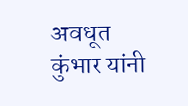अवधूत कुंभार यांनी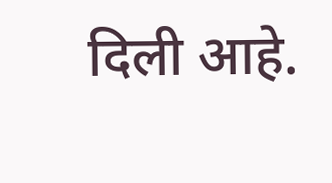दिली आहे.